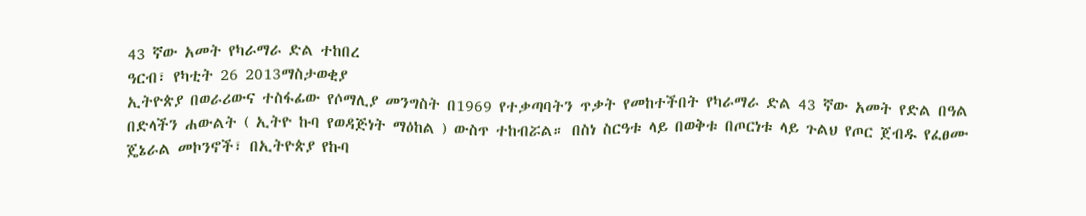43 ኛው አመት የካራማራ ድል ተከበረ
ዓርብ፣ የካቲት 26 2013ማስታወቂያ
ኢትዮጵያ በወራሪውና ተስፋፊው የሶማሊያ መንግስት በ1969 የተቃጣባትን ጥቃት የመከተችበት የካራማራ ድል 43 ኛው አመት የድል በዓል በድላችን ሐውልት ( ኢትዮ ኩባ የወዳጅነት ማዕከል ) ውስጥ ተከብሯል። በስነ ስርዓቱ ላይ በወቅቱ በጦርነቱ ላይ ጉልህ የጦር ጀብዱ የፈፀሙ ጄኔራል መኮንኖች፣ በኢትዮጵያ የኩባ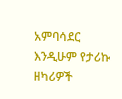አምባሳደር እንዲሁም የታሪኩ ዘካሪዎች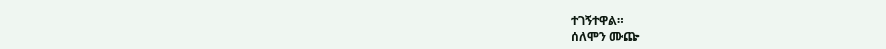ተገኝተዋል።
ሰለሞን ሙጬ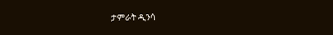ታምራት ዲንሳ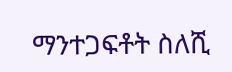ማንተጋፍቶት ስለሺ